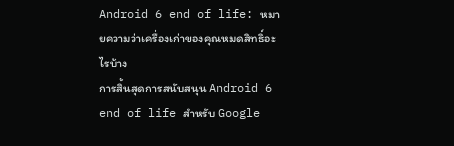Android 6 end of life: หมายความว่าเครื่องเก่าของคุณหมดสิทธิ์อะไรบ้าง
การสิ้นสุดการสนับสนุน Android 6 end of life สำหรับ Google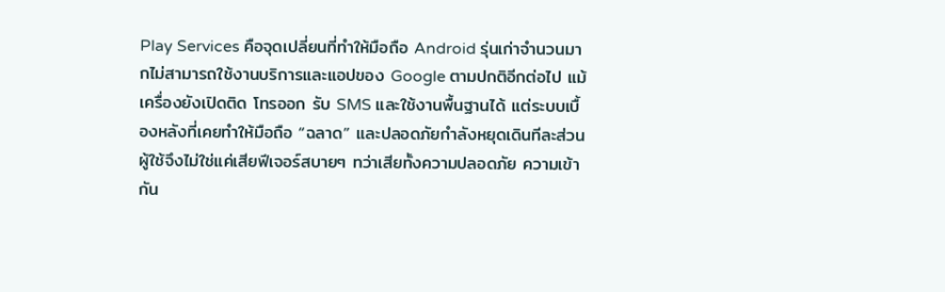Play Services คือจุดเปลี่ยนที่ทำให้มือถือ Android รุ่นเก่าจำนวนมากไม่สามารถใช้งานบริการและแอปของ Google ตามปกติอีกต่อไป แม้เครื่องยังเปิดติด โทรออก รับ SMS และใช้งานพื้นฐานได้ แต่ระบบเบื้องหลังที่เคยทำให้มือถือ “ฉลาด” และปลอดภัยกำลังหยุดเดินทีละส่วน ผู้ใช้จึงไม่ใช่แค่เสียฟีเจอร์สบายๆ ทว่าเสียทั้งความปลอดภัย ความเข้ากัน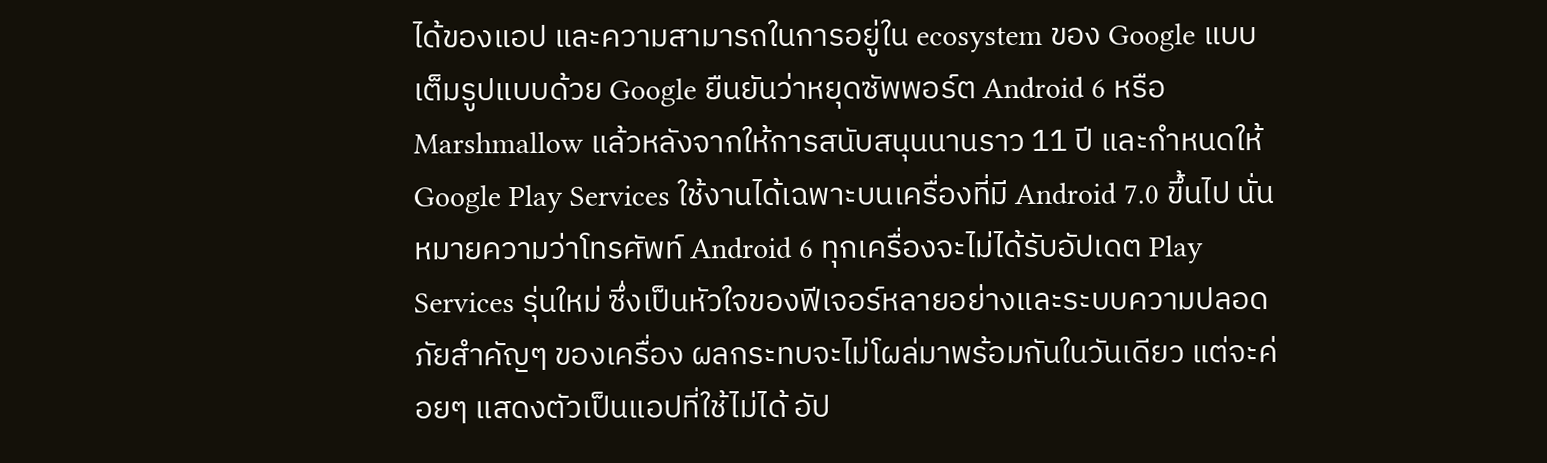ได้ของแอป และความสามารถในการอยู่ใน ecosystem ของ Google แบบเต็มรูปแบบด้วย Google ยืนยันว่าหยุดซัพพอร์ต Android 6 หรือ Marshmallow แล้วหลังจากให้การสนับสนุนนานราว 11 ปี และกำหนดให้ Google Play Services ใช้งานได้เฉพาะบนเครื่องที่มี Android 7.0 ขึ้นไป นั่นหมายความว่าโทรศัพท์ Android 6 ทุกเครื่องจะไม่ได้รับอัปเดต Play Services รุ่นใหม่ ซึ่งเป็นหัวใจของฟีเจอร์หลายอย่างและระบบความปลอดภัยสำคัญๆ ของเครื่อง ผลกระทบจะไม่โผล่มาพร้อมกันในวันเดียว แต่จะค่อยๆ แสดงตัวเป็นแอปที่ใช้ไม่ได้ อัป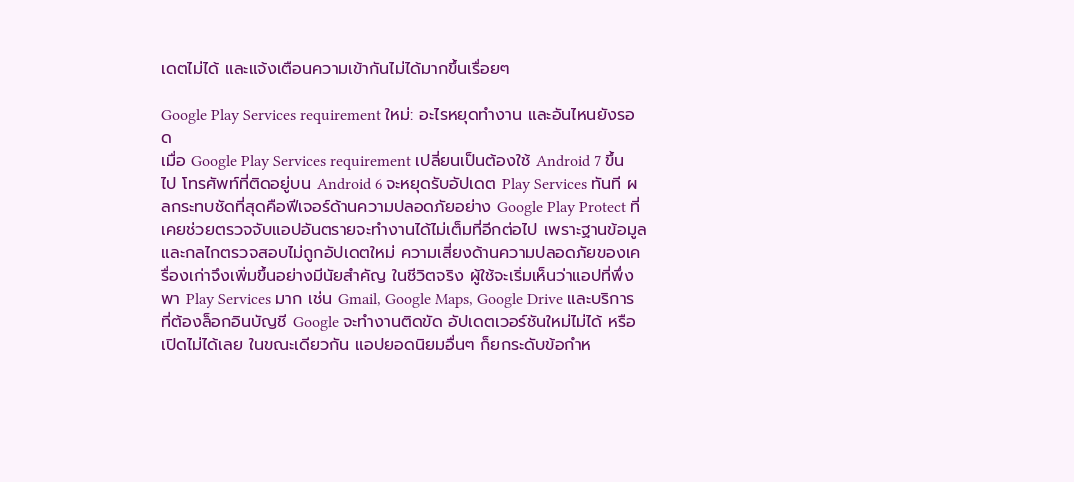เดตไม่ได้ และแจ้งเตือนความเข้ากันไม่ได้มากขึ้นเรื่อยๆ

Google Play Services requirement ใหม่: อะไรหยุดทำงาน และอันไหนยังรอด
เมื่อ Google Play Services requirement เปลี่ยนเป็นต้องใช้ Android 7 ขึ้นไป โทรศัพท์ที่ติดอยู่บน Android 6 จะหยุดรับอัปเดต Play Services ทันที ผลกระทบชัดที่สุดคือฟีเจอร์ด้านความปลอดภัยอย่าง Google Play Protect ที่เคยช่วยตรวจจับแอปอันตรายจะทำงานได้ไม่เต็มที่อีกต่อไป เพราะฐานข้อมูลและกลไกตรวจสอบไม่ถูกอัปเดตใหม่ ความเสี่ยงด้านความปลอดภัยของเครื่องเก่าจึงเพิ่มขึ้นอย่างมีนัยสำคัญ ในชีวิตจริง ผู้ใช้จะเริ่มเห็นว่าแอปที่พึ่งพา Play Services มาก เช่น Gmail, Google Maps, Google Drive และบริการที่ต้องล็อกอินบัญชี Google จะทำงานติดขัด อัปเดตเวอร์ชันใหม่ไม่ได้ หรือเปิดไม่ได้เลย ในขณะเดียวกัน แอปยอดนิยมอื่นๆ ก็ยกระดับข้อกำห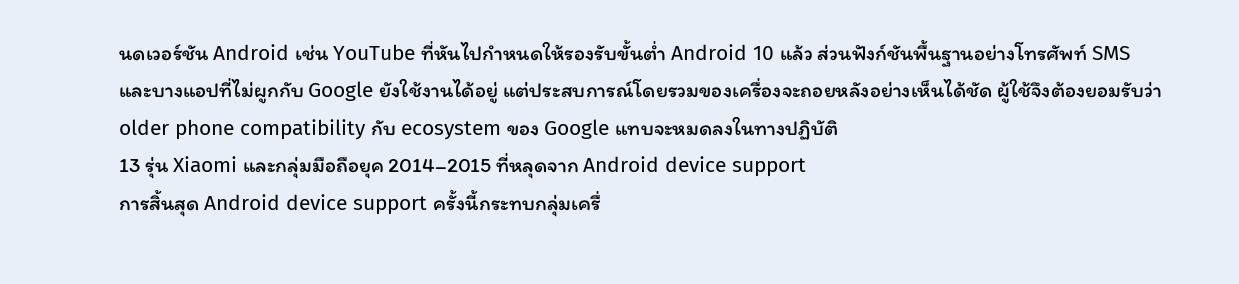นดเวอร์ชัน Android เช่น YouTube ที่หันไปกำหนดให้รองรับขั้นต่ำ Android 10 แล้ว ส่วนฟังก์ชันพื้นฐานอย่างโทรศัพท์ SMS และบางแอปที่ไม่ผูกกับ Google ยังใช้งานได้อยู่ แต่ประสบการณ์โดยรวมของเครื่องจะถอยหลังอย่างเห็นได้ชัด ผู้ใช้จึงต้องยอมรับว่า older phone compatibility กับ ecosystem ของ Google แทบจะหมดลงในทางปฏิบัติ
13 รุ่น Xiaomi และกลุ่มมือถือยุค 2014–2015 ที่หลุดจาก Android device support
การสิ้นสุด Android device support ครั้งนี้กระทบกลุ่มเครื่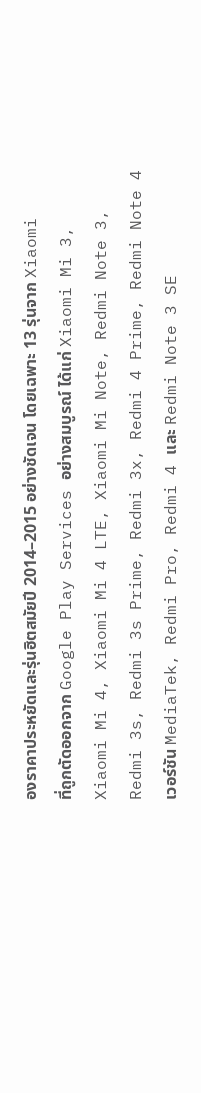องราคาประหยัดและรุ่นฮิตสมัยปี 2014–2015 อย่างชัดเจน โดยเฉพาะ 13 รุ่นจาก Xiaomi ที่ถูกตัดออกจาก Google Play Services อย่างสมบูรณ์ ได้แก่ Xiaomi Mi 3, Xiaomi Mi 4, Xiaomi Mi 4 LTE, Xiaomi Mi Note, Redmi Note 3, Redmi 3s, Redmi 3s Prime, Redmi 3x, Redmi 4 Prime, Redmi Note 4 เวอร์ชัน MediaTek, Redmi Pro, Redmi 4 และ Redmi Note 3 SE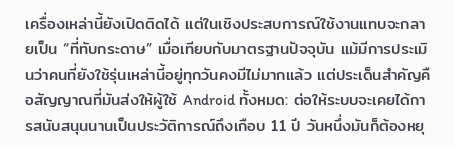เครื่องเหล่านี้ยังเปิดติดได้ แต่ในเชิงประสบการณ์ใช้งานแทบจะกลายเป็น “ที่ทับกระดาษ” เมื่อเทียบกับมาตรฐานปัจจุบัน แม้มีการประเมินว่าคนที่ยังใช้รุ่นเหล่านี้อยู่ทุกวันคงมีไม่มากแล้ว แต่ประเด็นสำคัญคือสัญญาณที่มันส่งให้ผู้ใช้ Android ทั้งหมด: ต่อให้ระบบจะเคยได้การสนับสนุนนานเป็นประวัติการณ์ถึงเกือบ 11 ปี วันหนึ่งมันก็ต้องหยุ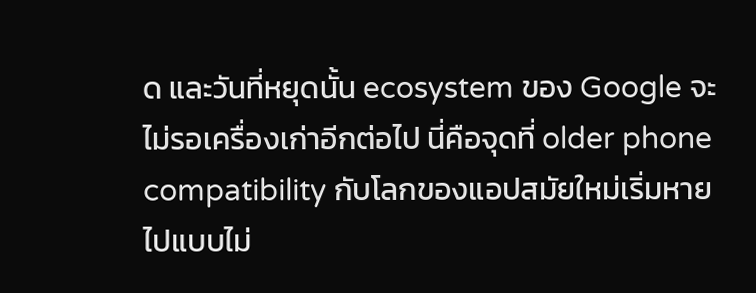ด และวันที่หยุดนั้น ecosystem ของ Google จะไม่รอเครื่องเก่าอีกต่อไป นี่คือจุดที่ older phone compatibility กับโลกของแอปสมัยใหม่เริ่มหายไปแบบไม่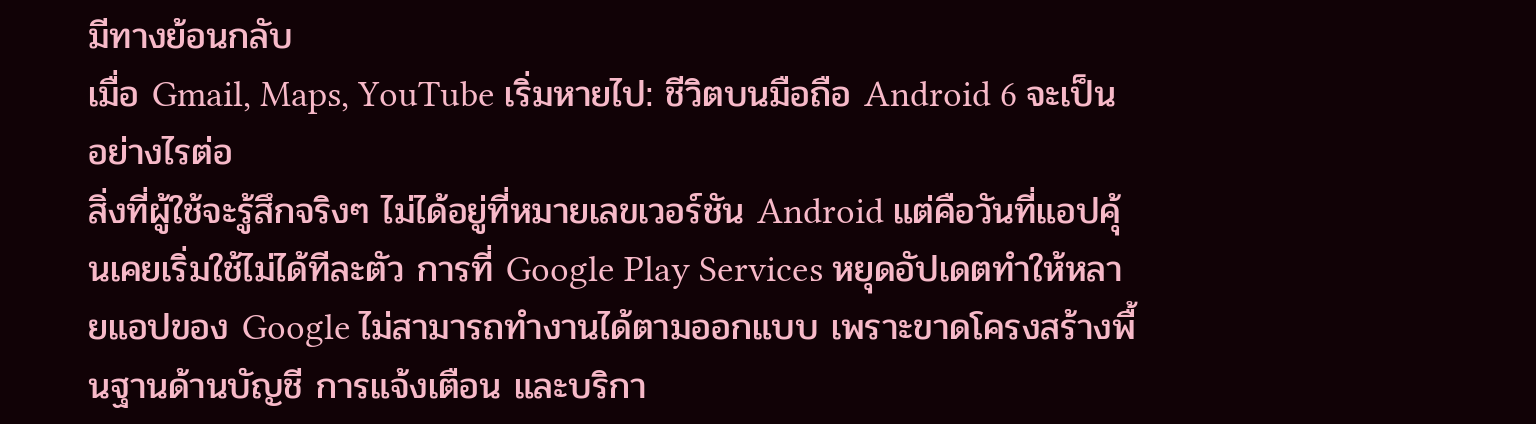มีทางย้อนกลับ
เมื่อ Gmail, Maps, YouTube เริ่มหายไป: ชีวิตบนมือถือ Android 6 จะเป็นอย่างไรต่อ
สิ่งที่ผู้ใช้จะรู้สึกจริงๆ ไม่ได้อยู่ที่หมายเลขเวอร์ชัน Android แต่คือวันที่แอปคุ้นเคยเริ่มใช้ไม่ได้ทีละตัว การที่ Google Play Services หยุดอัปเดตทำให้หลายแอปของ Google ไม่สามารถทำงานได้ตามออกแบบ เพราะขาดโครงสร้างพื้นฐานด้านบัญชี การแจ้งเตือน และบริกา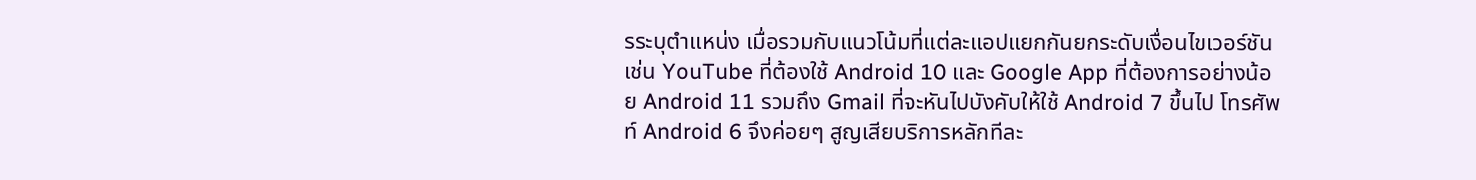รระบุตำแหน่ง เมื่อรวมกับแนวโน้มที่แต่ละแอปแยกกันยกระดับเงื่อนไขเวอร์ชัน เช่น YouTube ที่ต้องใช้ Android 10 และ Google App ที่ต้องการอย่างน้อย Android 11 รวมถึง Gmail ที่จะหันไปบังคับให้ใช้ Android 7 ขึ้นไป โทรศัพท์ Android 6 จึงค่อยๆ สูญเสียบริการหลักทีละ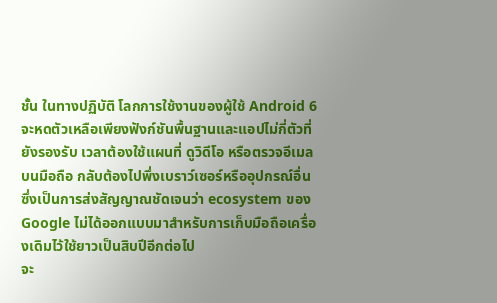ชั้น ในทางปฏิบัติ โลกการใช้งานของผู้ใช้ Android 6 จะหดตัวเหลือเพียงฟังก์ชันพื้นฐานและแอปไม่กี่ตัวที่ยังรองรับ เวลาต้องใช้แผนที่ ดูวิดีโอ หรือตรวจอีเมลบนมือถือ กลับต้องไปพึ่งเบราว์เซอร์หรืออุปกรณ์อื่น ซึ่งเป็นการส่งสัญญาณชัดเจนว่า ecosystem ของ Google ไม่ได้ออกแบบมาสำหรับการเก็บมือถือเครื่องเดิมไว้ใช้ยาวเป็นสิบปีอีกต่อไป
จะ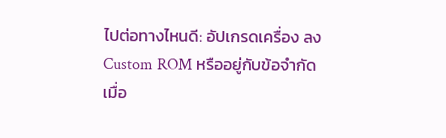ไปต่อทางไหนดี: อัปเกรดเครื่อง ลง Custom ROM หรืออยู่กับข้อจำกัด
เมื่อ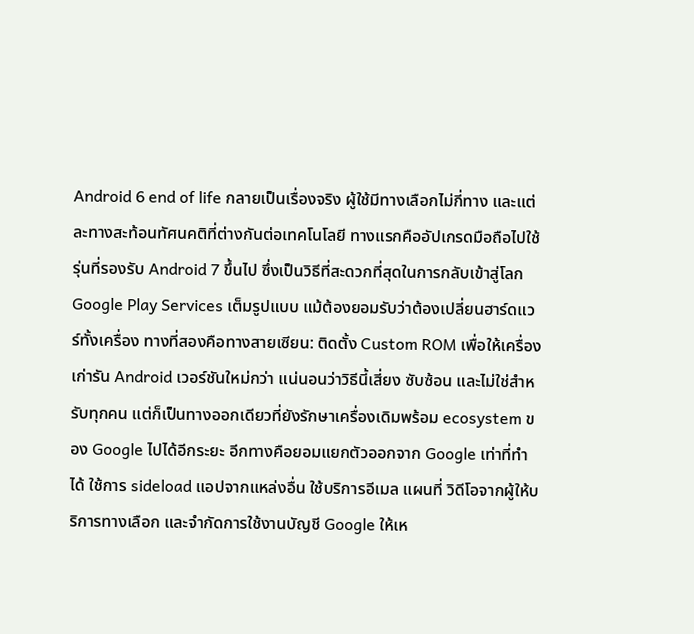Android 6 end of life กลายเป็นเรื่องจริง ผู้ใช้มีทางเลือกไม่กี่ทาง และแต่ละทางสะท้อนทัศนคติที่ต่างกันต่อเทคโนโลยี ทางแรกคืออัปเกรดมือถือไปใช้รุ่นที่รองรับ Android 7 ขึ้นไป ซึ่งเป็นวิธีที่สะดวกที่สุดในการกลับเข้าสู่โลก Google Play Services เต็มรูปแบบ แม้ต้องยอมรับว่าต้องเปลี่ยนฮาร์ดแวร์ทั้งเครื่อง ทางที่สองคือทางสายเซียน: ติดตั้ง Custom ROM เพื่อให้เครื่องเก่ารัน Android เวอร์ชันใหม่กว่า แน่นอนว่าวิธีนี้เสี่ยง ซับซ้อน และไม่ใช่สำหรับทุกคน แต่ก็เป็นทางออกเดียวที่ยังรักษาเครื่องเดิมพร้อม ecosystem ของ Google ไปได้อีกระยะ อีกทางคือยอมแยกตัวออกจาก Google เท่าที่ทำได้ ใช้การ sideload แอปจากแหล่งอื่น ใช้บริการอีเมล แผนที่ วิดีโอจากผู้ให้บริการทางเลือก และจำกัดการใช้งานบัญชี Google ให้เห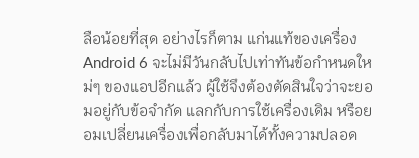ลือน้อยที่สุด อย่างไรก็ตาม แก่นแท้ของเครื่อง Android 6 จะไม่มีวันกลับไปเท่าทันข้อกำหนดใหม่ๆ ของแอปอีกแล้ว ผู้ใช้จึงต้องตัดสินใจว่าจะยอมอยู่กับข้อจำกัด แลกกับการใช้เครื่องเดิม หรือยอมเปลี่ยนเครื่องเพื่อกลับมาได้ทั้งความปลอด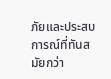ภัยและประสบการณ์ที่ทันสมัยกว่า